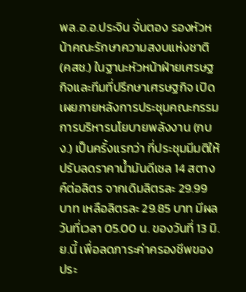พล.อ.อ.ประจิน จั่นตอง รองหัวหน้าคณะรักษาความสงบแห่งชาติ (คสช.) ในฐานะหัวหน้าฝ่ายเศรษฐกิจและทีมที่ปรึกษาเศรษฐกิจ เปิดเผยภายหลังการประชุมคณะกรรมการบริหารนโยบายพลังงาน (กบง.) เป็นครั้งแรกว่า ที่ประชุมมีมติให้ปรับลดราคาน้ำมันดีเซล 14 สตางค์ต่อลิตร จากเดิมลิตรละ 29.99 บาท เหลือลิตรละ 29.85 บาท มีผลวันที่เวลา 05.00 น. ของวันที่ 13 มิ.ย.นี้ เพื่อลดภาระค่าครองชีพของประ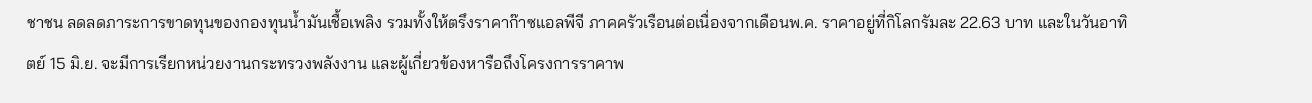ชาชน ลดลดภาระการขาดทุนของกองทุนน้ำมันเชื้อเพลิง รวมทั้งให้ตรึงราคาก๊าซแอลพีจี ภาคครัวเรือนต่อเนื่องจากเดือนพ.ค. ราคาอยู่ที่กิโลกรัมละ 22.63 บาท และในวันอาทิตย์ 15 มิ.ย. จะมีการเรียกหน่วยงานกระทรวงพลังงาน และผู้เกี่ยวข้องหารือถึงโครงการราคาพ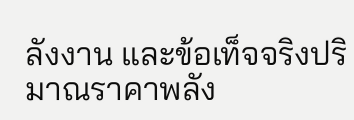ลังงาน และข้อเท็จจริงปริมาณราคาพลัง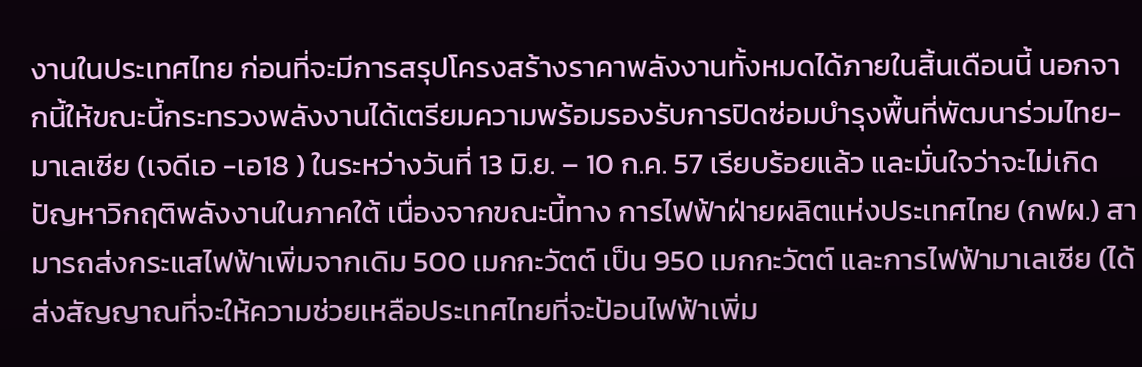งานในประเทศไทย ก่อนที่จะมีการสรุปโครงสร้างราคาพลังงานทั้งหมดได้ภายในสิ้นเดือนนี้ นอกจากนี้ให้ขณะนี้กระทรวงพลังงานได้เตรียมความพร้อมรองรับการปิดซ่อมบำรุงพื้นที่พัฒนาร่วมไทย-มาเลเซีย (เจดีเอ -เอ18 ) ในระหว่างวันที่ 13 มิ.ย. – 10 ก.ค. 57 เรียบร้อยแล้ว และมั่นใจว่าจะไม่เกิดปัญหาวิกฤติพลังงานในภาคใต้ เนื่องจากขณะนี้ทาง การไฟฟ้าฝ่ายผลิตแห่งประเทศไทย (กฟผ.) สามารถส่งกระแสไฟฟ้าเพิ่มจากเดิม 500 เมกกะวัตต์ เป็น 950 เมกกะวัตต์ และการไฟฟ้ามาเลเซีย (ได้ส่งสัญญาณที่จะให้ความช่วยเหลือประเทศไทยที่จะป้อนไฟฟ้าเพิ่ม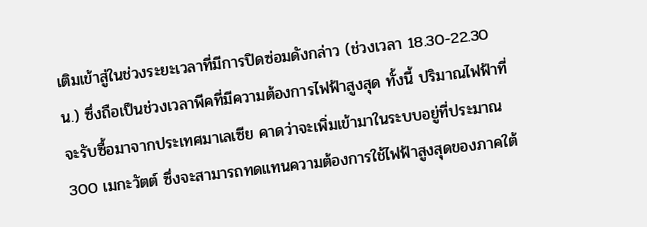เติมเข้าสู่ในช่วงระยะเวลาที่มีการปิดซ่อมดังกล่าว (ช่วงเวลา 18.30-22.30น.) ซึ่งถือเป็นช่วงเวลาพีคที่มีความต้องการไฟฟ้าสูงสุด ทั้งนี้ ปริมาณไฟฟ้าที่จะรับซื้อมาจากประเทศมาเลเซีย คาดว่าจะเพิ่มเข้ามาในระบบอยู่ที่ประมาณ 300 เมกะวัตต์ ซึ่งจะสามารถทดแทนความต้องการใช้ไฟฟ้าสูงสุดของภาคใต้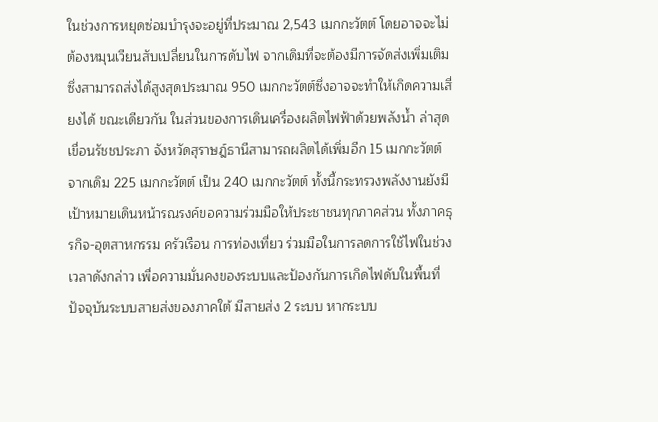ในช่วงการหยุดซ่อมบำรุงจะอยู่ที่ประมาณ 2,543 เมกกะวัตต์ โดยอาจจะไม่ต้องหมุนเวียนสับเปลี่ยนในการดับไฟ จากเดิมที่จะต้องมีการจัดส่งเพิ่มเติม ซึ่งสามารถส่งได้สูงสุดประมาณ 950 เมกกะวัตต์ซึ่งอาจจะทำให้เกิดความเสี่ยงได้ ขณะเดียวกัน ในส่วนของการเดินเครื่องผลิตไฟฟ้าด้วยพลังน้ำ ล่าสุดเขื่อนรัชชประภา จังหวัดสุราษฎ์ธานีสามารถผลิตได้เพิ่มอีก 15 เมกกะวัตต์ จากเดิม 225 เมกกะวัตต์ เป็น 240 เมกกะวัตต์ ทั้งนี้กระทรวงพลังงานยังมีเป้าหมายเดินหน้ารณรงค์ขอความร่วมมือให้ประชาชนทุกภาคส่วน ทั้งภาคธุรกิจ-อุตสาหกรรม ครัวเรือน การท่องเที่ยว ร่วมมือในการลดการใช้ไฟในช่วงเวลาดังกล่าว เพื่อความมั่นคงของระบบและป้องกันการเกิดไฟดับในพื้นที่ ปัจจุบันระบบสายส่งของภาคใต้ มีสายส่ง 2 ระบบ หากระบบ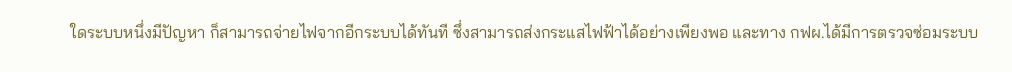ใดระบบหนึ่งมีปัญหา ก็สามารถจ่ายไฟจากอีกระบบได้ทันที ซึ่งสามารถส่งกระแสไฟฟ้าได้อย่างเพียงพอ และทาง กฟผ.ได้มีการตรวจซ่อมระบบ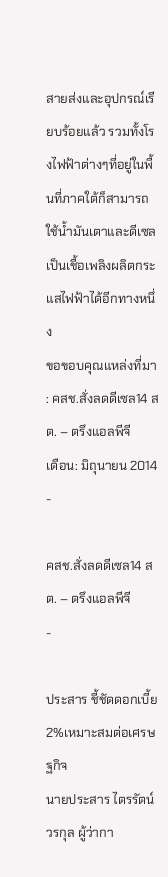สายส่งและอุปกรณ์เรียบร้อยแล้ว รวมทั้งโรงไฟฟ้าต่างๆที่อยู่ในพื้นที่ภาคใต้ก็สามารถใช้น้ำมันเตาและดีเซล เป็นเชื้อเพลิงผลิตกระแสไฟฟ้าได้อีกทางหนึ่ง
ขอขอบคุณแหล่งที่มา : คสช.สั่งลดดีเซล14 สต. – ตรึงแอลพีจี
เดือน: มิถุนายน 2014
-

คสช.สั่งลดดีเซล14 สต. – ตรึงแอลพีจี
-

ประสาร ชี้ชัดดอกเบี้ย 2%เหมาะสมต่อเศรษฐกิจ
นายประสาร ไตรรัตน์วรกุล ผู้ว่ากา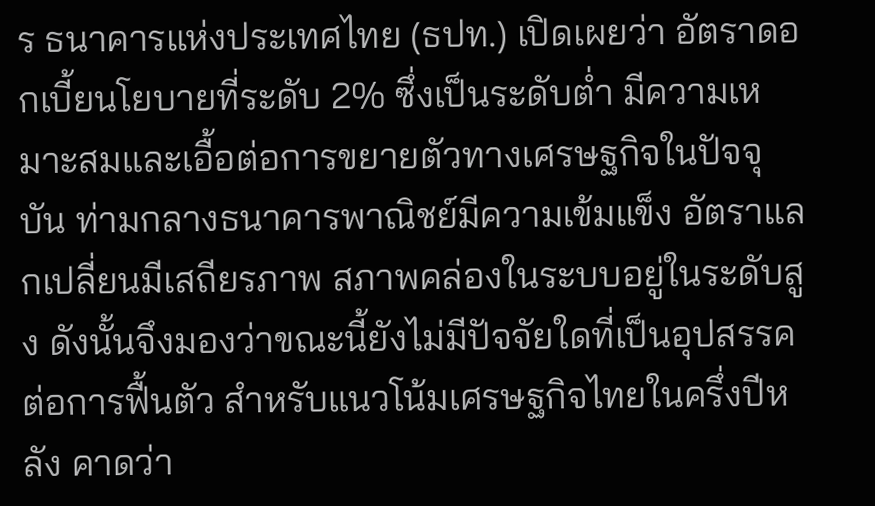ร ธนาคารแห่งประเทศไทย (ธปท.) เปิดเผยว่า อัตราดอกเบี้ยนโยบายที่ระดับ 2% ซึ่งเป็นระดับต่ำ มีความเหมาะสมและเอื้อต่อการขยายตัวทางเศรษฐกิจในปัจจุบัน ท่ามกลางธนาคารพาณิชย์มีความเข้มแข็ง อัตราแลกเปลี่ยนมีเสถียรภาพ สภาพคล่องในระบบอยู่ในระดับสูง ดังนั้นจึงมองว่าขณะนี้ยังไม่มีปัจจัยใดที่เป็นอุปสรรคต่อการฟื้นตัว สำหรับแนวโน้มเศรษฐกิจไทยในครึ่งปีหลัง คาดว่า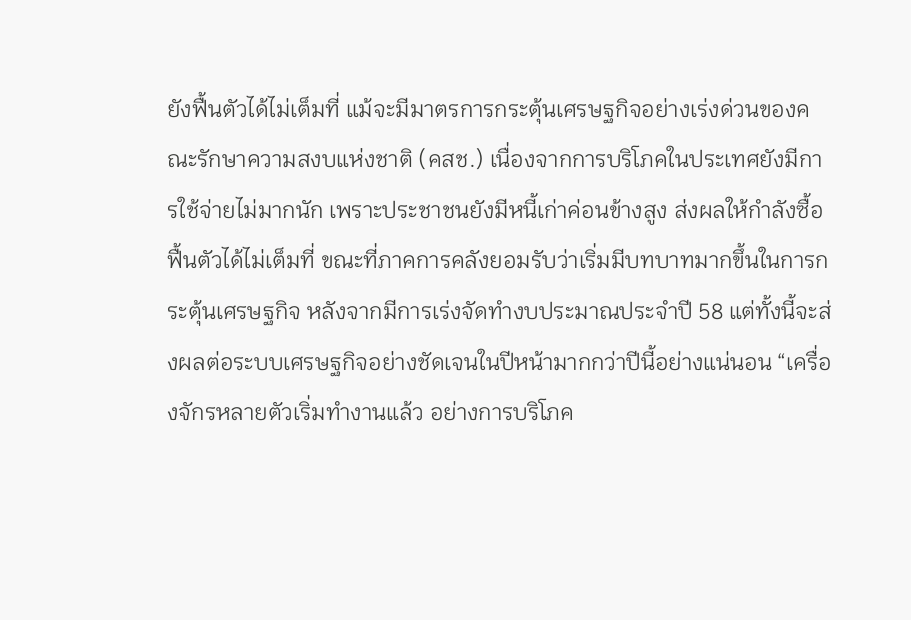ยังฟื้นตัวได้ไม่เต็มที่ แม้จะมีมาตรการกระตุ้นเศรษฐกิจอย่างเร่งด่วนของคณะรักษาความสงบแห่งชาติ (คสช.) เนื่องจากการบริโภคในประเทศยังมีการใช้จ่ายไม่มากนัก เพราะประชาชนยังมีหนี้เก่าค่อนข้างสูง ส่งผลให้กำลังซื้อฟื้นตัวได้ไม่เต็มที่ ขณะที่ภาคการคลังยอมรับว่าเริ่มมีบทบาทมากขึ้นในการกระตุ้นเศรษฐกิจ หลังจากมีการเร่งจัดทำงบประมาณประจำปี 58 แต่ทั้งนี้จะส่งผลต่อระบบเศรษฐกิจอย่างชัดเจนในปีหน้ามากกว่าปีนี้อย่างแน่นอน “เครื่องจักรหลายตัวเริ่มทำงานแล้ว อย่างการบริโภค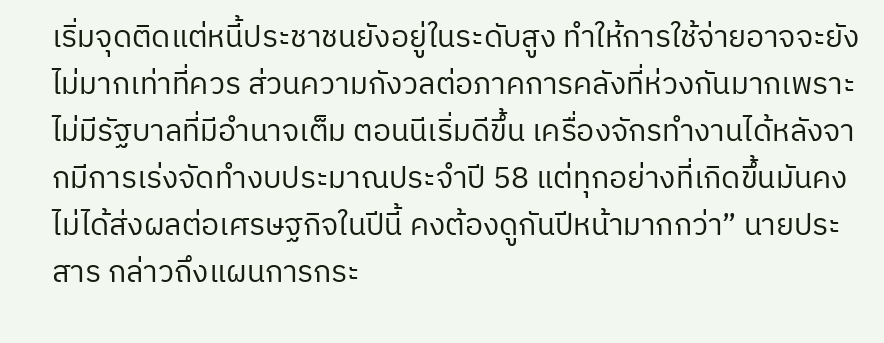เริ่มจุดติดแต่หนี้ประชาชนยังอยู่ในระดับสูง ทำให้การใช้จ่ายอาจจะยังไม่มากเท่าที่ควร ส่วนความกังวลต่อภาคการคลังที่ห่วงกันมากเพราะไม่มีรัฐบาลที่มีอำนาจเต็ม ตอนนีเริ่มดีขึ้น เครื่องจักรทำงานได้หลังจากมีการเร่งจัดทำงบประมาณประจำปี 58 แต่ทุกอย่างที่เกิดขึ้นมันคงไม่ได้ส่งผลต่อเศรษฐกิจในปีนี้ คงต้องดูกันปีหน้ามากกว่า” นายประสาร กล่าวถึงแผนการกระ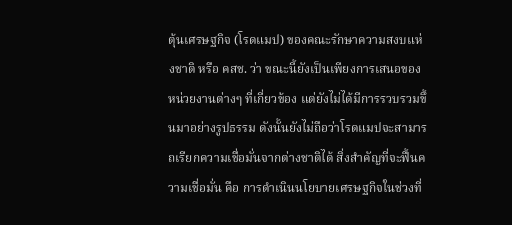ตุ้นเศรษฐกิจ (โรดแมป) ของคณะรักษาความสงบแห่งชาติ หรือ คสช. ว่า ขณะนี้ยังเป็นเพียงการเสนอของหน่วยงานต่างๆ ที่เกี่ยวข้อง แต่ยังไม่ได้มีการรวบรวมขึ้นมาอย่างรูปธรรม ดังนั้นยังไม่ถือว่าโรดแมปจะสามารถเรียกความเชื่อมั่นจากต่างชาติได้ สิ่งสำคัญที่จะฟื้นความเชื่อมั่น คือ การดำเนินนโยบายเศรษฐกิจในช่วงที่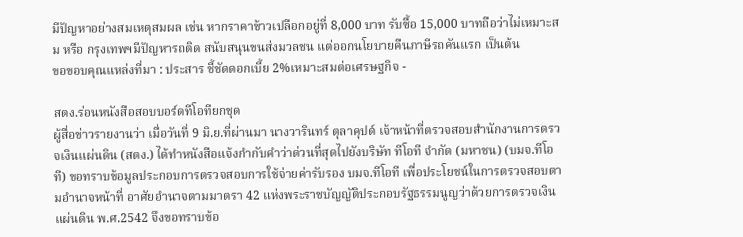มีปัญหาอย่างสมเหตุสมผล เช่น หากราคาข้าวเปลือกอยู่ที่ 8,000 บาท รับซื้อ 15,000 บาทถือว่าไม่เหมาะสม หรือ กรุงเทพฯมีปัญหารถติด สนับสนุนขนส่งมวลชน แต่ออกนโยบายคืนภาษีรถคันแรก เป็นต้น
ขอขอบคุณแหล่งที่มา : ประสาร ชี้ชัดดอกเบี้ย 2%เหมาะสมต่อเศรษฐกิจ -

สตง.ร่อนหนังสือสอบบอร์ดทีโอทียกชุด
ผู้สื่อข่าวรายงานว่า เมื่อวันที่ 9 มิ.ย.ที่ผ่านมา นางวารินทร์ ตุลาคุปต์ เจ้าหน้าที่ตรวจสอบสำนักงานการตรวจเงินแผ่นดิน (สตง.) ได้ทำหนังสือแจ้งกำกับคำว่าด่วนที่สุดไปยังบริษัท ทีโอที จำกัด (มหาชน) (บมจ.ทีโอที) ขอทราบข้อมูลประกอบการตรวจสอบการใช้จ่ายค่ารับรอง บมจ.ทีโอที เพื่อประโยชน์ในการตรวจสอบตามอำนาจหน้าที่ อาศัยอำนาจตามมาตรา 42 แห่งพระราชบัญญัติประกอบรัฐธรรมนูญว่าด้วยการตรวจเงินแผ่นดิน พ.ศ.2542 จึงขอทราบข้อ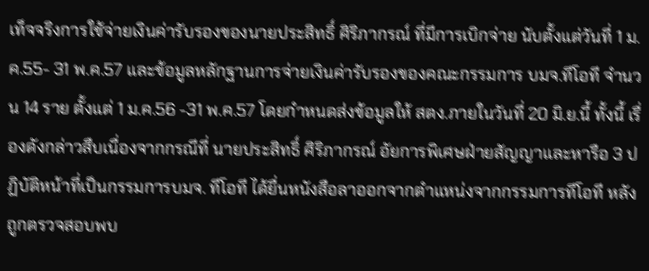เท็จจริงการใช้จ่ายเงินค่ารับรองของนายประสิทธิ์ ศิริภากรณ์ ที่มีการเบิกจ่าย นับตั้งแต่วันที่ 1 ม.ค.55- 31 พ.ค.57 และข้อมูลหลักฐานการจ่ายเงินค่ารับรองของคณะกรรมการ บมจ.ทีโอที จำนวน 14 ราย ตั้งแต่ 1 ม.ค.56 -31 พ.ค.57 โดยกำหนดส่งข้อมูลให้ สตง.ภายในวันที่ 20 มิ.ย.นี้ ทั้งนี้ เรื่องดังกล่าวสืบเนื่องจากกรณีที่ นายประสิทธิ์ ศิริภากรณ์ อัยการพิเศษฝ่ายสัญญาและหารือ 3 ปฏิบัติหน้าที่เป็นกรรมการบมจ. ทีโอที ได้ยื่นหนังสือลาออกจากตำแหน่งจากกรรมการทีโอที หลังถูกตรวจสอบพบ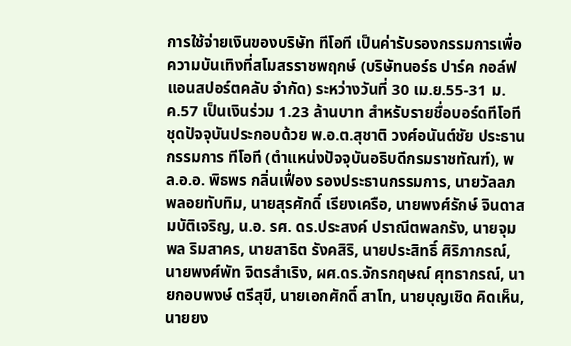การใช้จ่ายเงินของบริษัท ทีโอที เป็นค่ารับรองกรรมการเพื่อความบันเทิงที่สโมสรราชพฤกษ์ (บริษัทนอร์ธ ปาร์ค กอล์ฟแอนสปอร์ตคลับ จำกัด) ระหว่างวันที่ 30 เม.ย.55-31 ม.ค.57 เป็นเงินร่วม 1.23 ล้านบาท สำหรับรายชื่อบอร์ดทีโอที ชุดปัจจุบันประกอบด้วย พ.อ.ต.สุชาติ วงศ์อนันต์ชัย ประธานกรรมการ ทีโอที (ตำแหน่งปัจจุบันอธิบดีกรมราชทัณฑ์), พล.อ.อ. พิธพร กลิ่นเฟื่อง รองประธานกรรมการ, นายวัลลภ พลอยทับทิม, นายสุรศักดิ์ เรียงเครือ, นายพงศ์รักษ์ จินดาสมบัติเจริญ, น.อ. รศ. ดร.ประสงค์ ปราณีตพลกรัง, นายจุมพล ริมสาคร, นายสาธิต รังคสิริ, นายประสิทธิ์ ศิริภากรณ์, นายพงศ์พัท จิตรสำเริง, ผศ.ดร.จักรกฤษณ์ ศุทธากรณ์, นายกอบพงษ์ ตรีสุขี, นายเอกศักดิ์ สาโท, นายบุญเชิด คิดเห็น, นายยง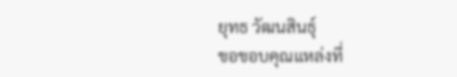ยุทธ วัฒนสินธุ์
ขอขอบคุณแหล่งที่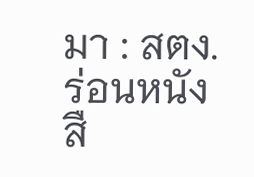มา : สตง.ร่อนหนังสื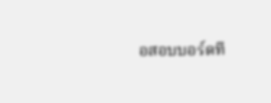อสอบบอร์ดที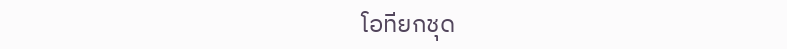โอทียกชุด